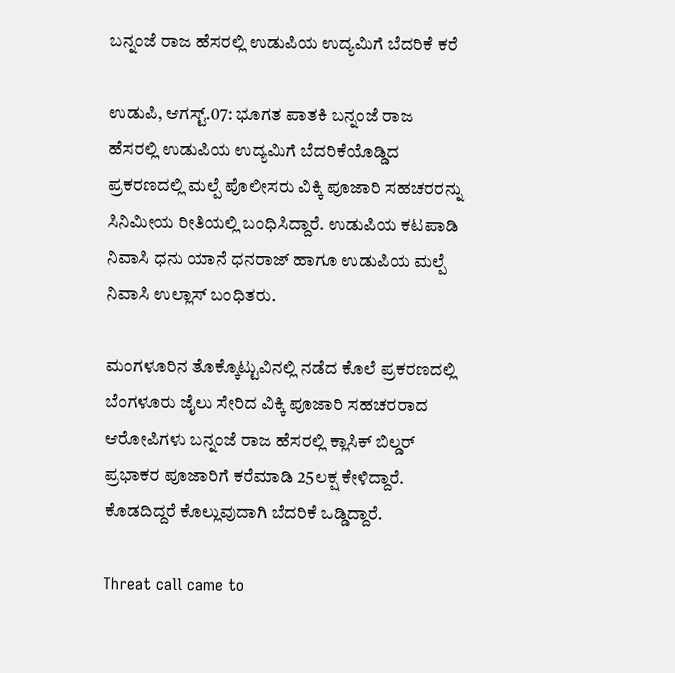ಬನ್ನಂಜೆ ರಾಜ ಹೆಸರಲ್ಲಿ ಉಡುಪಿಯ ಉದ್ಯಮಿಗೆ ಬೆದರಿಕೆ ಕರೆ

ಉಡುಪಿ, ಆಗಸ್ಟ್.07: ಭೂಗತ ಪಾತಕಿ ಬನ್ನಂಜೆ ರಾಜ ಹೆಸರಲ್ಲಿ ಉಡುಪಿಯ ಉದ್ಯಮಿಗೆ ಬೆದರಿಕೆಯೊಡ್ಡಿದ ಪ್ರಕರಣದಲ್ಲಿ ಮಲ್ಪೆ ಪೊಲೀಸರು ವಿಕ್ಕಿ ಪೂಜಾರಿ ಸಹಚರರನ್ನು ಸಿನಿಮೀಯ ರೀತಿಯಲ್ಲಿ ಬಂಧಿಸಿದ್ದಾರೆ. ಉಡುಪಿಯ ಕಟಪಾಡಿ ನಿವಾಸಿ ಧನು ಯಾನೆ‌ ಧನರಾಜ್ ಹಾಗೂ ಉಡುಪಿಯ ಮಲ್ಪೆ‌ ನಿವಾಸಿ‌ ಉಲ್ಲಾಸ್ ಬಂಧಿತರು.

ಮಂಗಳೂರಿನ ತೊಕ್ಕೊಟ್ಟುವಿನಲ್ಲಿ ನಡೆದ ಕೊಲೆ ಪ್ರಕರಣದಲ್ಲಿ ಬೆಂಗಳೂರು ಜೈಲು ಸೇರಿದ ವಿಕ್ಕಿ ಪೂಜಾರಿ ಸಹಚರರಾದ ಆರೋಪಿಗಳು ಬನ್ನಂಜೆ ರಾಜ ಹೆಸರಲ್ಲಿ ಕ್ಲಾಸಿಕ್ ಬಿಲ್ಡರ್ ಪ್ರಭಾಕರ‌ ಪೂಜಾರಿಗೆ ಕರೆ‌ಮಾಡಿ‌ 25ಲಕ್ಷ ಕೇಳಿದ್ದಾರೆ. ಕೊಡದಿದ್ದರೆ ಕೊಲ್ಲುವುದಾಗಿ ಬೆದರಿಕೆ ಒಡ್ಡಿದ್ದಾರೆ.

Threat call came to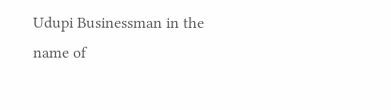Udupi Businessman in the name of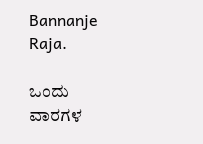Bannanje Raja.

ಒಂದು ವಾರಗಳ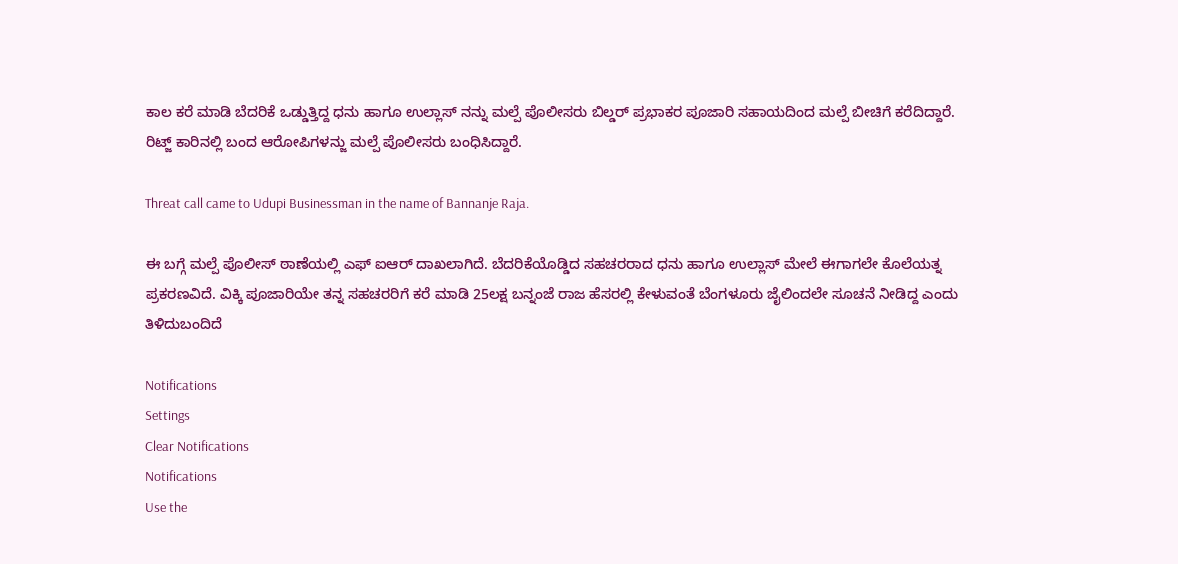ಕಾಲ ಕರೆ ಮಾಡಿ ಬೆದರಿಕೆ ಒಡ್ಡುತ್ತಿದ್ದ ಧನು ಹಾಗೂ ಉಲ್ಲಾಸ್ ನನ್ನು ಮಲ್ಪೆ ಪೊಲೀಸರು ಬಿಲ್ಡರ್ ಪ್ರಭಾಕರ ಪೂಜಾರಿ ಸಹಾಯದಿಂದ ಮಲ್ಪೆ ಬೀಚಿಗೆ ಕರೆದಿದ್ದಾರೆ. ರಿಟ್ಜ್ ಕಾರಿನಲ್ಲಿ ಬಂದ ಆರೋಪಿಗಳನ್ಜು ಮಲ್ಪೆ‌ ಪೊಲೀಸರು ಬಂಧಿಸಿದ್ದಾರೆ.

Threat call came to Udupi Businessman in the name of Bannanje Raja.

ಈ ಬಗ್ಗೆ ಮಲ್ಪೆ ಪೊಲೀಸ್ ಠಾಣೆಯಲ್ಲಿ ಎಫ್ ಐಆರ್ ದಾಖಲಾಗಿದೆ. ಬೆದರಿಕೆಯೊಡ್ಡಿದ ಸಹಚರರಾದ ಧನು ಹಾಗೂ ಉಲ್ಲಾಸ್ ಮೇಲೆ‌ ಈಗಾಗಲೇ ಕೊಲೆಯತ್ನ ಪ್ರಕರಣವಿದೆ. ವಿಕ್ಕಿ ಪೂಜಾರಿಯೇ ತನ್ನ ಸಹಚರರಿಗೆ ಕರೆ‌ ಮಾಡಿ 25ಲಕ್ಷ ಬನ್ನಂಜೆ ರಾಜ ಹೆಸರಲ್ಲಿ ಕೇಳುವಂತೆ ಬೆಂಗಳೂರು ಜೈಲಿಂದಲೇ ಸೂಚನೆ‌ ನೀಡಿದ್ದ ಎಂದು ತಿಳಿದುಬಂದಿದೆ

Notifications
Settings
Clear Notifications
Notifications
Use the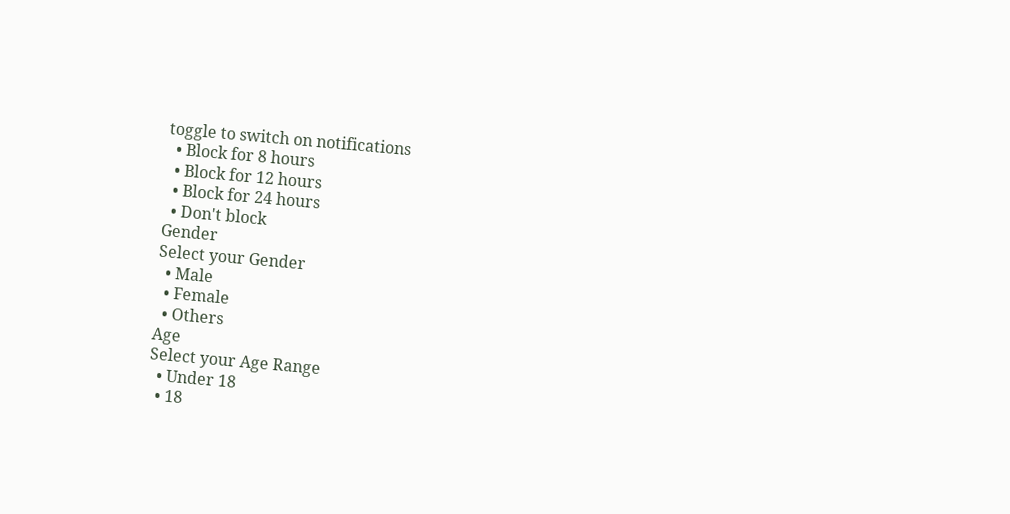toggle to switch on notifications
  • Block for 8 hours
  • Block for 12 hours
  • Block for 24 hours
  • Don't block
Gender
Select your Gender
  • Male
  • Female
  • Others
Age
Select your Age Range
  • Under 18
  • 18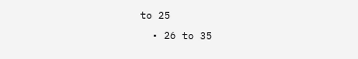to 25
  • 26 to 35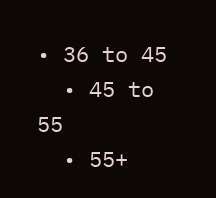• 36 to 45
  • 45 to 55
  • 55+